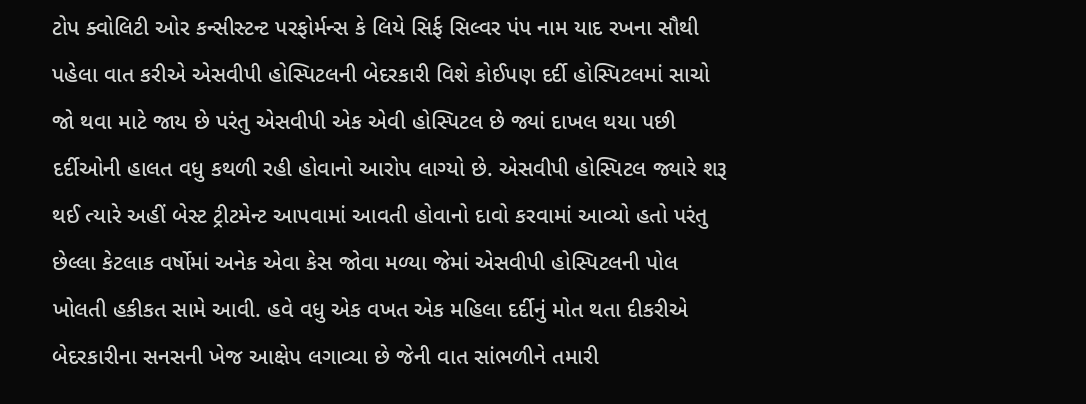ટોપ ક્વોલિટી ઓર કન્સીસ્ટન્ટ પરફોર્મન્સ કે લિયે સિર્ફ સિલ્વર પંપ નામ યાદ રખના સૌથી પહેલા વાત કરીએ એસવીપી હોસ્પિટલની બેદરકારી વિશે કોઈપણ દર્દી હોસ્પિટલમાં સાચો જો થવા માટે જાય છે પરંતુ એસવીપી એક એવી હોસ્પિટલ છે જ્યાં દાખલ થયા પછી દર્દીઓની હાલત વધુ કથળી રહી હોવાનો આરોપ લાગ્યો છે. એસવીપી હોસ્પિટલ જ્યારે શરૂ થઈ ત્યારે અહીં બેસ્ટ ટ્રીટમેન્ટ આપવામાં આવતી હોવાનો દાવો કરવામાં આવ્યો હતો પરંતુ છેલ્લા કેટલાક વર્ષોમાં અનેક એવા કેસ જોવા મળ્યા જેમાં એસવીપી હોસ્પિટલની પોલ ખોલતી હકીકત સામે આવી. હવે વધુ એક વખત એક મહિલા દર્દીનું મોત થતા દીકરીએ બેદરકારીના સનસની ખેજ આક્ષેપ લગાવ્યા છે જેની વાત સાંભળીને તમારી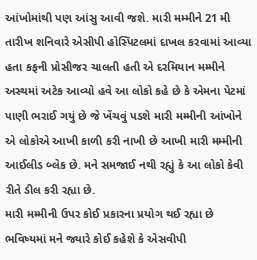આંખોમાંથી પણ આંસુ આવી જશે. મારી મમ્મીને 21 મી તારીખ શનિવારે એસીપી હોસ્પિટલમાં દાખલ કરવામાં આવ્યા હતા કફની પ્રોસીજર ચાલતી હતી એ દરમિયાન મમ્મીને અસ્થમાં અટેક આવ્યો હવે આ લોકો કહે છે કે એમના પેટમાં પાણી ભરાઈ ગયું છે જે ખેંચવું પડશે મારી મમ્મીની આંખોને એ લોકોએ આખી કાળી કરી નાખી છે આખી મારી મમ્મીની આઈલીડ બ્લેક છે. મને સમજાઈ નથી રહ્યું કે આ લોકો કેવી રીતે ડીલ કરી રહ્યા છે.
મારી મમ્મીની ઉપર કોઈ પ્રકારના પ્રયોગ થઈ રહ્યા છે ભવિષ્યમાં મને જ્યારે કોઈ કહેશે કે એસવીપી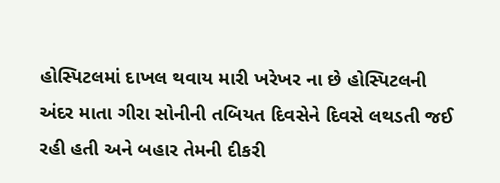હોસ્પિટલમાં દાખલ થવાય મારી ખરેખર ના છે હોસ્પિટલની અંદર માતા ગીરા સોનીની તબિયત દિવસેને દિવસે લથડતી જઈ રહી હતી અને બહાર તેમની દીકરી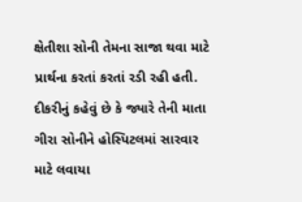ક્ષેતીશા સોની તેમના સાજા થવા માટે પ્રાર્થના કરતાં કરતાં રડી રહી હતી. દીકરીનું કહેવું છે કે જ્યારે તેની માતા ગીરા સોનીને હોસ્પિટલમાં સારવાર માટે લવાયા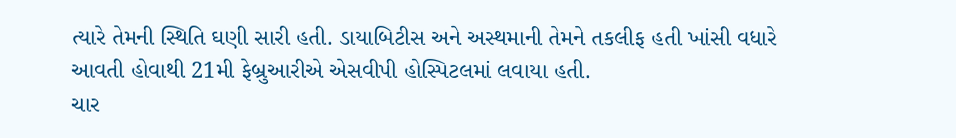ત્યારે તેમની સ્થિતિ ઘણી સારી હતી. ડાયાબિટીસ અને અસ્થમાની તેમને તકલીફ હતી ખાંસી વધારે આવતી હોવાથી 21મી ફેબ્રુઆરીએ એસવીપી હોસ્પિટલમાં લવાયા હતી.
ચાર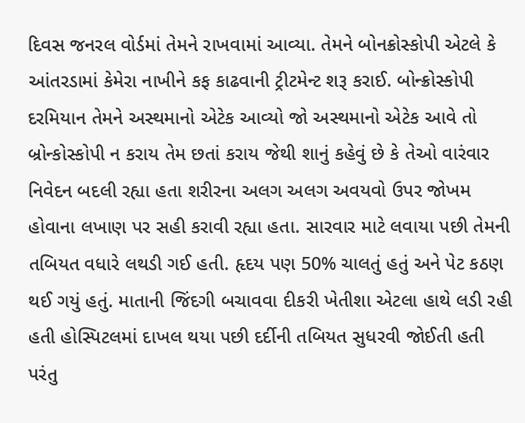દિવસ જનરલ વોર્ડમાં તેમને રાખવામાં આવ્યા. તેમને બોનક્રોસ્કોપી એટલે કે આંતરડામાં કેમેરા નાખીને કફ કાઢવાની ટ્રીટમેન્ટ શરૂ કરાઈ. બોન્ક્રોસ્કોપી દરમિયાન તેમને અસ્થમાનો એટેક આવ્યો જો અસ્થમાનો એટેક આવે તો બ્રોન્કોસ્કોપી ન કરાય તેમ છતાં કરાય જેથી શાનું કહેવું છે કે તેઓ વારંવાર નિવેદન બદલી રહ્યા હતા શરીરના અલગ અલગ અવયવો ઉપર જોખમ હોવાના લખાણ પર સહી કરાવી રહ્યા હતા. સારવાર માટે લવાયા પછી તેમની તબિયત વધારે લથડી ગઈ હતી. હૃદય પણ 50% ચાલતું હતું અને પેટ કઠણ થઈ ગયું હતું. માતાની જિંદગી બચાવવા દીકરી ખેતીશા એટલા હાથે લડી રહી હતી હોસ્પિટલમાં દાખલ થયા પછી દર્દીની તબિયત સુધરવી જોઈતી હતી પરંતુ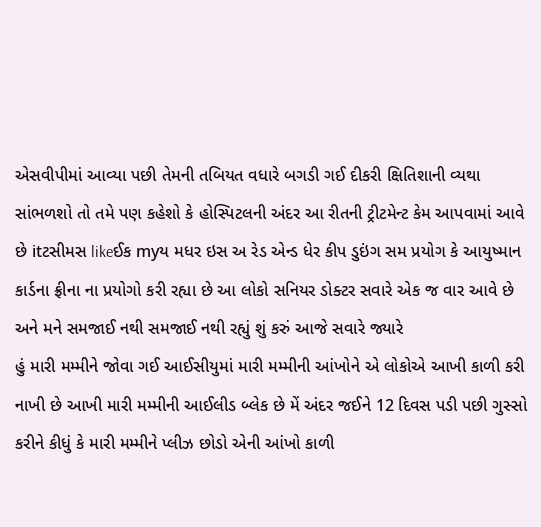એસવીપીમાં આવ્યા પછી તેમની તબિયત વધારે બગડી ગઈ દીકરી ક્ષિતિશાની વ્યથા સાંભળશો તો તમે પણ કહેશો કે હોસ્પિટલની અંદર આ રીતની ટ્રીટમેન્ટ કેમ આપવામાં આવે છે itટસીમસ likeઈક myય મધર ઇસ અ રેડ એન્ડ ધેર કીપ ડુઇંગ સમ પ્રયોગ કે આયુષ્માન કાર્ડના ફ્રીના ના પ્રયોગો કરી રહ્યા છે આ લોકો સનિયર ડોક્ટર સવારે એક જ વાર આવે છે અને મને સમજાઈ નથી સમજાઈ નથી રહ્યું શું કરું આજે સવારે જ્યારે
હું મારી મમ્મીને જોવા ગઈ આઈસીયુમાં મારી મમ્મીની આંખોને એ લોકોએ આખી કાળી કરી નાખી છે આખી મારી મમ્મીની આઈલીડ બ્લેક છે મેં અંદર જઈને 12 દિવસ પડી પછી ગુસ્સો કરીને કીધું કે મારી મમ્મીને પ્લીઝ છોડો એની આંખો કાળી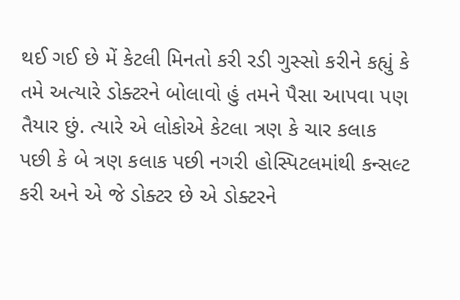થઈ ગઈ છે મેં કેટલી મિનતો કરી રડી ગુસ્સો કરીને કહ્યું કે તમે અત્યારે ડોક્ટરને બોલાવો હું તમને પૈસા આપવા પણ તૈયાર છું. ત્યારે એ લોકોએ કેટલા ત્રણ કે ચાર કલાક પછી કે બે ત્રણ કલાક પછી નગરી હોસ્પિટલમાંથી કન્સલ્ટ કરી અને એ જે ડોક્ટર છે એ ડોક્ટરને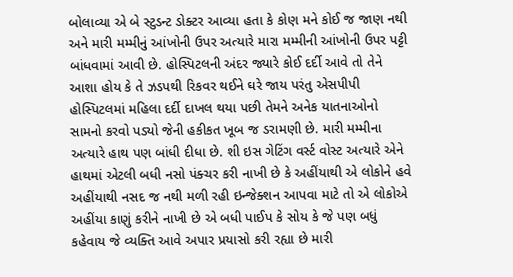બોલાવ્યા એ બે સ્ટુડન્ટ ડોક્ટર આવ્યા હતા કે કોણ મને કોઈ જ જાણ નથી અને મારી મમ્મીનું આંખોની ઉપર અત્યારે મારા મમ્મીની આંખોની ઉપર પટ્ટી બાંધવામાં આવી છે. હોસ્પિટલની અંદર જ્યારે કોઈ દર્દી આવે તો તેને આશા હોય કે તે ઝડપથી રિકવર થઈને ઘરે જાય પરંતુ એસપીપી હોસ્પિટલમાં મહિલા દર્દી દાખલ થયા પછી તેમને અનેક યાતનાઓનો સામનો કરવો પડ્યો જેની હકીકત ખૂબ જ ડરામણી છે. મારી મમ્મીના અત્યારે હાથ પણ બાંધી દીધા છે. શી ઇસ ગેટિંગ વર્સ્ટ વોસ્ટ અત્યારે એને હાથમાં એટલી બધી નસો પંક્ચર કરી નાખી છે કે અહીંયાથી એ લોકોને હવે અહીંયાથી નસદ જ નથી મળી રહી ઇન્જેક્શન આપવા માટે તો એ લોકોએ અહીંયા કાણું કરીને નાખી છે એ બધી પાઈપ કે સોય કે જે પણ બધું કહેવાય જે વ્યક્તિ આવે અપાર પ્રયાસો કરી રહ્યા છે મારી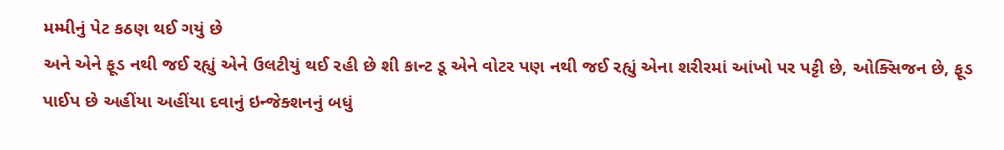મમ્મીનું પેટ કઠણ થઈ ગયું છે
અને એને ફૂડ નથી જઈ રહ્યું એને ઉલટીયું થઈ રહી છે શી કાન્ટ ડૂ એને વોટર પણ નથી જઈ રહ્યું એના શરીરમાં આંખો પર પટ્ટી છે, ઓક્સિજન છે, ફૂડ પાઈપ છે અહીંયા અહીંયા દવાનું ઇન્જેક્શનનું બધું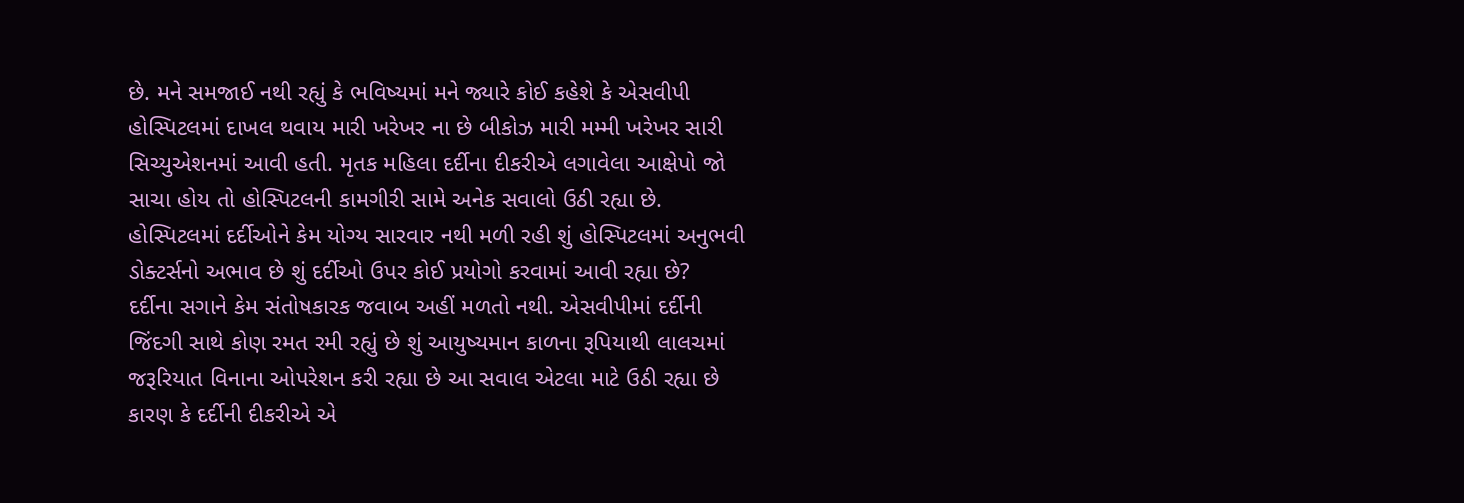છે. મને સમજાઈ નથી રહ્યું કે ભવિષ્યમાં મને જ્યારે કોઈ કહેશે કે એસવીપી હોસ્પિટલમાં દાખલ થવાય મારી ખરેખર ના છે બીકોઝ મારી મમ્મી ખરેખર સારી સિચ્યુએશનમાં આવી હતી. મૃતક મહિલા દર્દીના દીકરીએ લગાવેલા આક્ષેપો જો સાચા હોય તો હોસ્પિટલની કામગીરી સામે અનેક સવાલો ઉઠી રહ્યા છે. હોસ્પિટલમાં દર્દીઓને કેમ યોગ્ય સારવાર નથી મળી રહી શું હોસ્પિટલમાં અનુભવી ડોક્ટર્સનો અભાવ છે શું દર્દીઓ ઉપર કોઈ પ્રયોગો કરવામાં આવી રહ્યા છે?
દર્દીના સગાને કેમ સંતોષકારક જવાબ અહીં મળતો નથી. એસવીપીમાં દર્દીની જિંદગી સાથે કોણ રમત રમી રહ્યું છે શું આયુષ્યમાન કાળના રૂપિયાથી લાલચમાં જરૂરિયાત વિનાના ઓપરેશન કરી રહ્યા છે આ સવાલ એટલા માટે ઉઠી રહ્યા છે કારણ કે દર્દીની દીકરીએ એ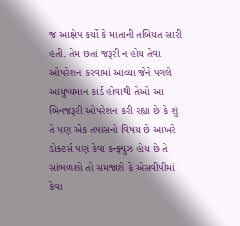જ આક્ષેપ કર્યો કે માતાની તબિયત સારી હતી. તેમ છતાં જરૂરી ન હોય તેવા ઓપરેશન કરવામાં આવ્યા જેને પગલે આયુષ્યમાન કાર્ડ હોવાથી તેઓ આ બિનજરૂરી ઓપરેશન કરી રહ્યા છે કે શું તે પણ એક તપાસનો વિષય છે આખરે ડોક્ટર્સ પણ કેવા કન્ફ્યુઝ હોય છે તે સાંભળશો તો સમજાશે કે એસવીપીમાં કેવા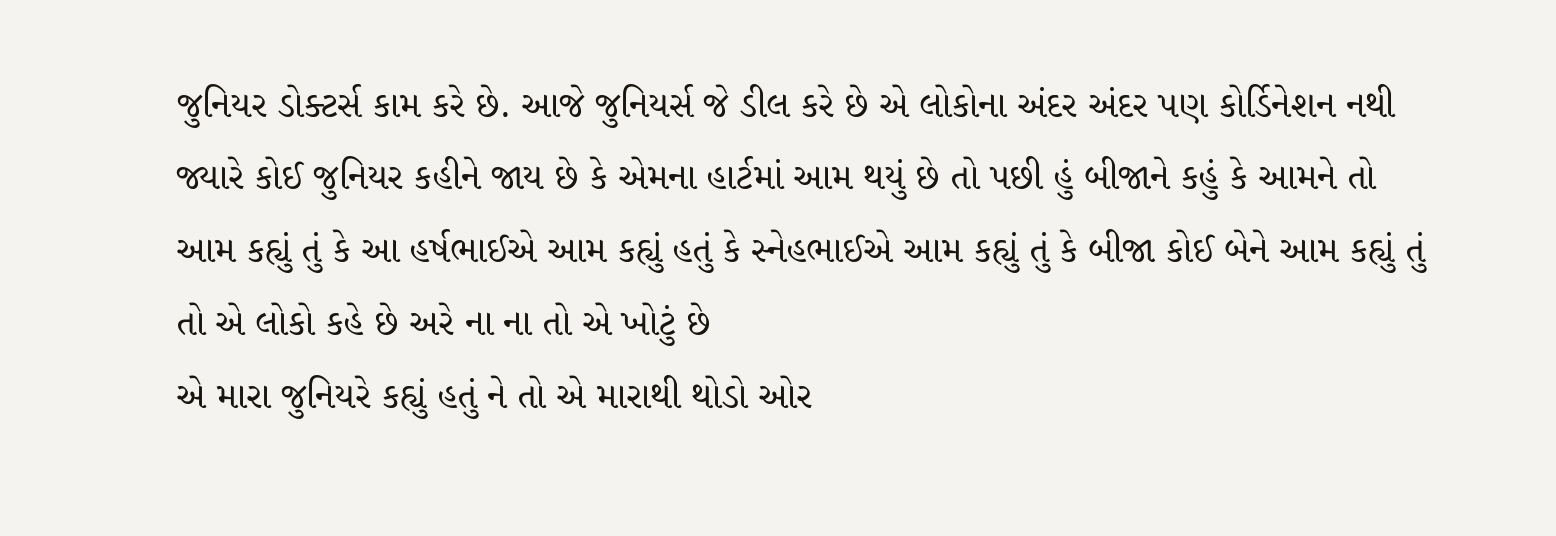જુનિયર ડોક્ટર્સ કામ કરે છે. આજે જુનિયર્સ જે ડીલ કરે છે એ લોકોના અંદર અંદર પણ કોર્ડિનેશન નથી જ્યારે કોઈ જુનિયર કહીને જાય છે કે એમના હાર્ટમાં આમ થયું છે તો પછી હું બીજાને કહું કે આમને તો આમ કહ્યું તું કે આ હર્ષભાઈએ આમ કહ્યું હતું કે સ્નેહભાઈએ આમ કહ્યું તું કે બીજા કોઈ બેને આમ કહ્યું તું તો એ લોકો કહે છે અરે ના ના તો એ ખોટું છે
એ મારા જુનિયરે કહ્યું હતું ને તો એ મારાથી થોડો ઓર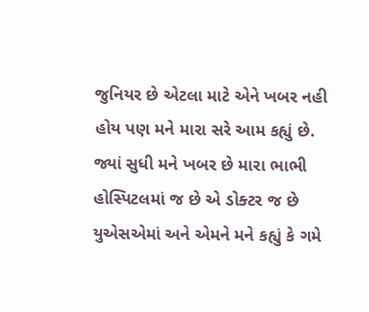જુનિયર છે એટલા માટે એને ખબર નહી હોય પણ મને મારા સરે આમ કહ્યું છે. જ્યાં સુધી મને ખબર છે મારા ભાભી હોસ્પિટલમાં જ છે એ ડોક્ટર જ છે યુએસએમાં અને એમને મને કહ્યું કે ગમે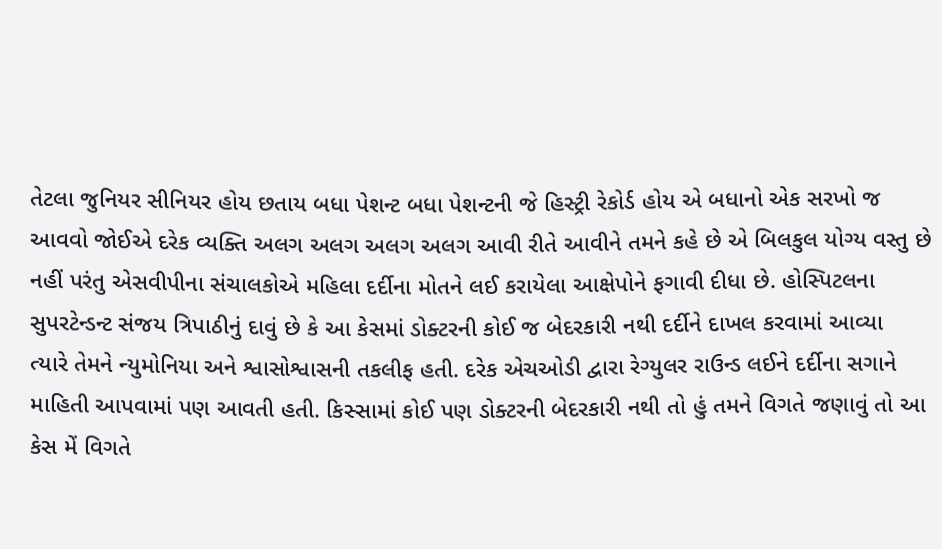તેટલા જુનિયર સીનિયર હોય છતાય બધા પેશન્ટ બધા પેશન્ટની જે હિસ્ટ્રી રેકોર્ડ હોય એ બધાનો એક સરખો જ આવવો જોઈએ દરેક વ્યક્તિ અલગ અલગ અલગ અલગ આવી રીતે આવીને તમને કહે છે એ બિલકુલ યોગ્ય વસ્તુ છે નહીં પરંતુ એસવીપીના સંચાલકોએ મહિલા દર્દીના મોતને લઈ કરાયેલા આક્ષેપોને ફગાવી દીધા છે. હોસ્પિટલના સુપરટેન્ડન્ટ સંજય ત્રિપાઠીનું દાવું છે કે આ કેસમાં ડોક્ટરની કોઈ જ બેદરકારી નથી દર્દીને દાખલ કરવામાં આવ્યા
ત્યારે તેમને ન્યુમોનિયા અને શ્વાસોશ્વાસની તકલીફ હતી. દરેક એચઓડી દ્વારા રેગ્યુલર રાઉન્ડ લઈને દર્દીના સગાને માહિતી આપવામાં પણ આવતી હતી. કિસ્સામાં કોઈ પણ ડોક્ટરની બેદરકારી નથી તો હું તમને વિગતે જણાવું તો આ કેસ મેં વિગતે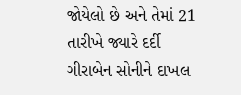જોયેલો છે અને તેમાં 21 તારીખે જ્યારે દર્દી ગીરાબેન સોનીને દાખલ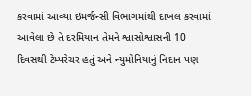કરવામાં આવ્યા ઇમર્જન્સી વિભાગમાંથી દાખલ કરવામાં આવેલા છે તે દરમિયાન તેમને શ્વાસોશ્વાસની 10 દિવસથી ટેમ્પરેચર હતું અને ન્યુમોનિયાનું નિદાન પણ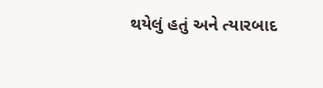થયેલું હતું અને ત્યારબાદ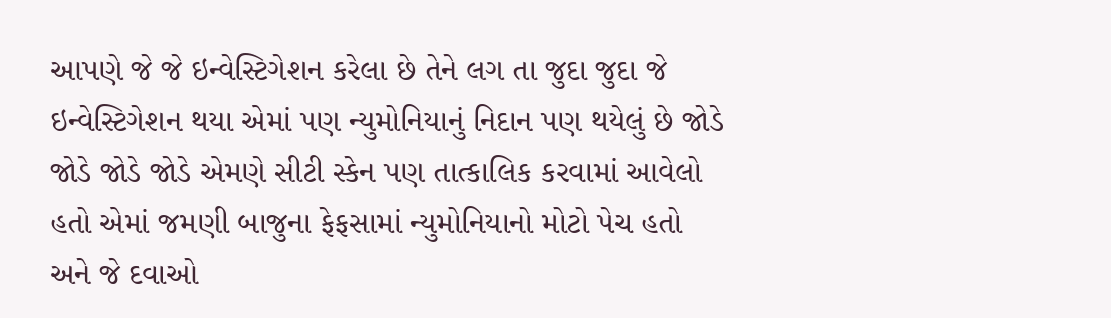આપણે જે જે ઇન્વેસ્ટિગેશન કરેલા છે તેને લગ તા જુદા જુદા જે ઇન્વેસ્ટિગેશન થયા એમાં પણ ન્યુમોનિયાનું નિદાન પણ થયેલું છે જોડે જોડે જોડે જોડે એમણે સીટી સ્કેન પણ તાત્કાલિક કરવામાં આવેલો હતો એમાં જમણી બાજુના ફેફસામાં ન્યુમોનિયાનો મોટો પેચ હતો અને જે દવાઓ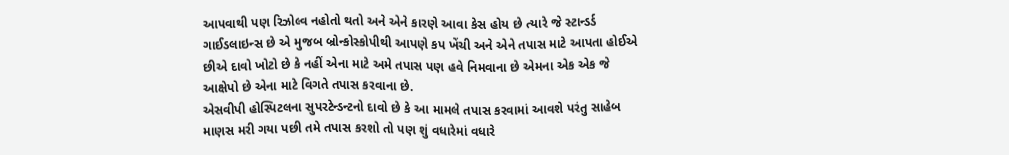આપવાથી પણ રિઝોલ્વ નહોતો થતો અને એને કારણે આવા કેસ હોય છે ત્યારે જે સ્ટાન્ડર્ડ ગાઈડલાઇન્સ છે એ મુજબ બ્રોન્કોસ્કોપીથી આપણે કપ ખેંચી અને એને તપાસ માટે આપતા હોઈએ છીએ દાવો ખોટો છે કે નહીં એના માટે અમે તપાસ પણ હવે નિમવાના છે એમના એક એક જે આક્ષેપો છે એના માટે વિગતે તપાસ કરવાના છે.
એસવીપી હોસ્પિટલના સુપરટેન્ડન્ટનો દાવો છે કે આ મામલે તપાસ કરવામાં આવશે પરંતુ સાહેબ માણસ મરી ગયા પછી તમે તપાસ કરશો તો પણ શું વધારેમાં વધારે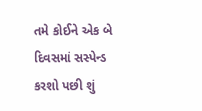તમે કોઈને એક બે દિવસમાં સસ્પેન્ડ કરશો પછી શું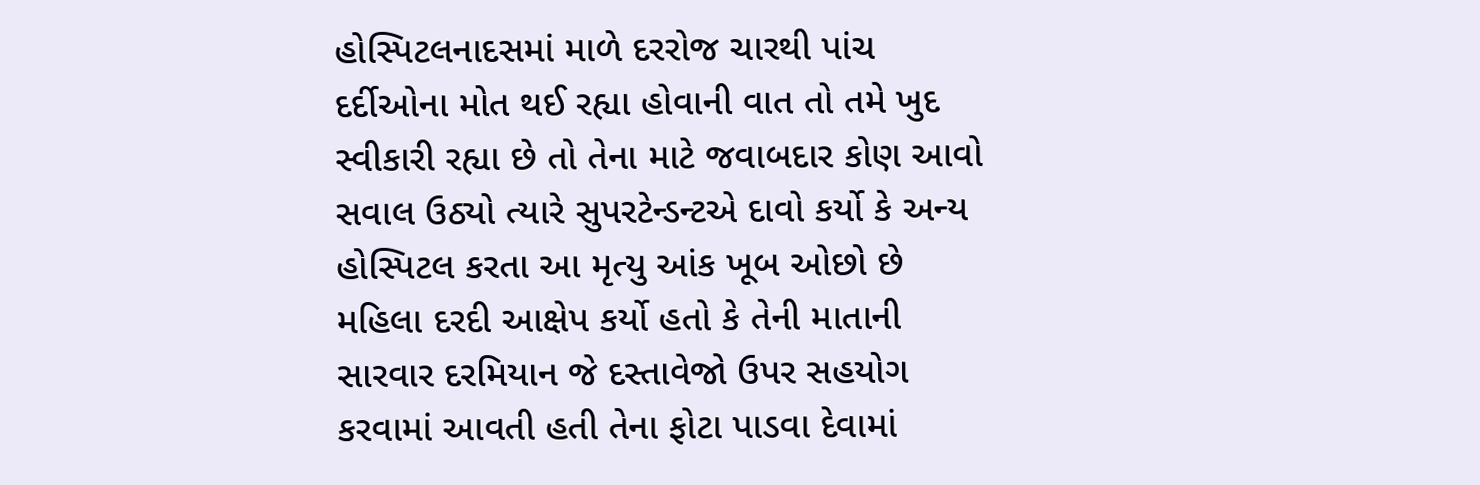હોસ્પિટલનાદસમાં માળે દરરોજ ચારથી પાંચ દર્દીઓના મોત થઈ રહ્યા હોવાની વાત તો તમે ખુદ સ્વીકારી રહ્યા છે તો તેના માટે જવાબદાર કોણ આવો સવાલ ઉઠ્યો ત્યારે સુપરટેન્ડન્ટએ દાવો કર્યો કે અન્ય હોસ્પિટલ કરતા આ મૃત્યુ આંક ખૂબ ઓછો છે મહિલા દરદી આક્ષેપ કર્યો હતો કે તેની માતાની સારવાર દરમિયાન જે દસ્તાવેજો ઉપર સહયોગ કરવામાં આવતી હતી તેના ફોટા પાડવા દેવામાં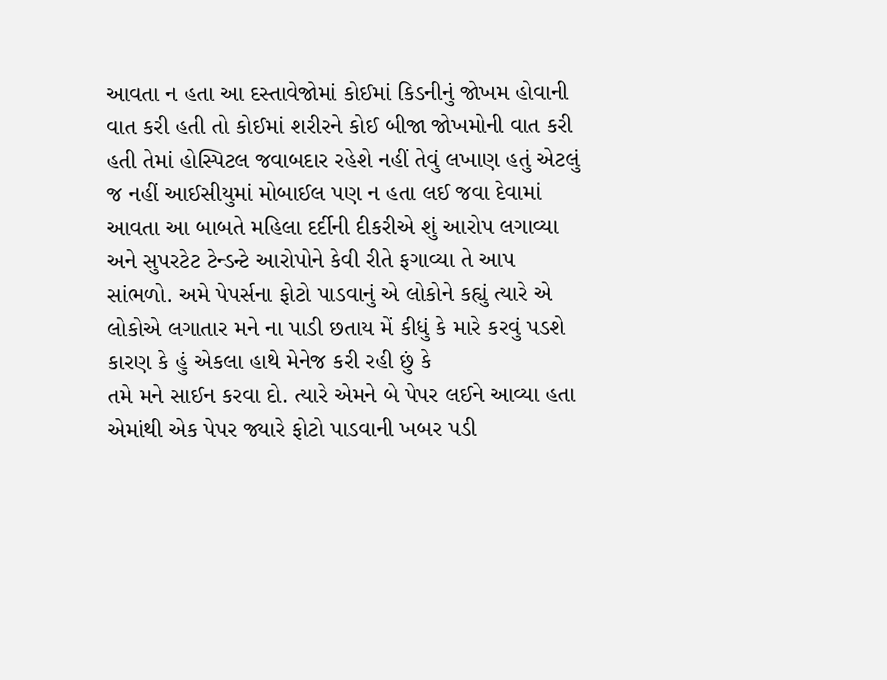આવતા ન હતા આ દસ્તાવેજોમાં કોઈમાં કિડનીનું જોખમ હોવાની વાત કરી હતી તો કોઈમાં શરીરને કોઈ બીજા જોખમોની વાત કરી હતી તેમાં હોસ્પિટલ જવાબદાર રહેશે નહીં તેવું લખાણ હતું એટલું જ નહીં આઈસીયુમાં મોબાઈલ પણ ન હતા લઈ જવા દેવામાં આવતા આ બાબતે મહિલા દર્દીની દીકરીએ શું આરોપ લગાવ્યા અને સુપરટેટ ટેન્ડન્ટે આરોપોને કેવી રીતે ફગાવ્યા તે આપ સાંભળો. અમે પેપર્સના ફોટો પાડવાનું એ લોકોને કહ્યું ત્યારે એ લોકોએ લગાતાર મને ના પાડી છતાય મેં કીધું કે મારે કરવું પડશે કારણ કે હું એકલા હાથે મેનેજ કરી રહી છું કે
તમે મને સાઈન કરવા દો. ત્યારે એમને બે પેપર લઈને આવ્યા હતા એમાંથી એક પેપર જ્યારે ફોટો પાડવાની ખબર પડી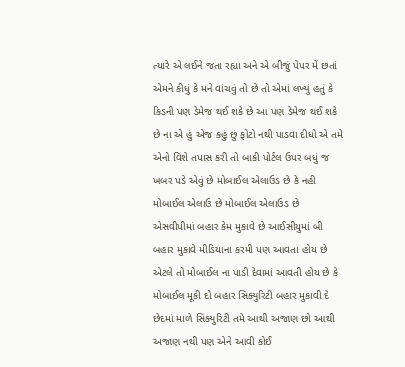ત્યારે એ લઈને જતા રહ્યા અને એ બીજું પેપર મેં છતાં એમને કીધું કે મને વાંચવું તો છે તો એમાં લખ્યું હતું કે કિડની પણ ડેમેજ થઈ શકે છે આ પણ ડેમેજ થઈ શકે છે ના એ હું એજ કહું છું ફોટો નથી પાડવા દીધો એ તમે એનો વિશે તપાસ કરી તો બાકી પોર્ટલ ઉપર બધું જ ખબર પડે એવું છે મોબાઈલ એલાઉડ છે કે નહી મોબાઈલ એલાઉ છે મોબાઈલ એલાઉડ છે એસવીપીમાં બહાર કેમ મુકાવે છે આઈસીયુમાં બી બહાર મુકાવે મીડિયાના કરમી પણ આવતા હોય છે એટલે તો મોબાઈલ ના પાડી દેવામાં આવતી હોય છે કે મોબાઈલ મૂકી દો બહાર સિક્યુરિટી બહાર મુકાવી દે છેદમાં માળે સિક્યુરિટી તમે આથી અજાણ છો આથી અજાણ નથી પણ એને આવી કોઈ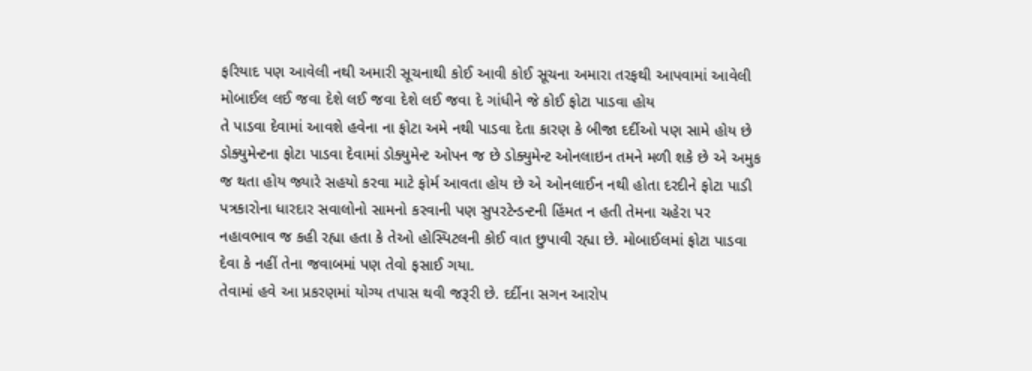ફરિયાદ પણ આવેલી નથી અમારી સૂચનાથી કોઈ આવી કોઈ સૂચના અમારા તરફથી આપવામાં આવેલી મોબાઈલ લઈ જવા દેશે લઈ જવા દેશે લઈ જવા દે ગાંધીને જે કોઈ ફોટા પાડવા હોય
તે પાડવા દેવામાં આવશે હવેના ના ફોટા અમે નથી પાડવા દેતા કારણ કે બીજા દર્દીઓ પણ સામે હોય છે ડોક્યુમેન્ટના ફોટા પાડવા દેવામાં ડોક્યુમેન્ટ ઓપન જ છે ડોક્યુમેન્ટ ઓનલાઇન તમને મળી શકે છે એ અમુક જ થતા હોય જ્યારે સહયો કરવા માટે ફોર્મ આવતા હોય છે એ ઓનલાઈન નથી હોતા દરદીને ફોટા પાડી પત્રકારોના ધારદાર સવાલોનો સામનો કરવાની પણ સુપરટેન્ડન્ટની હિંમત ન હતી તેમના ચહેરા પર નહાવભાવ જ કહી રહ્યા હતા કે તેઓ હોસ્પિટલની કોઈ વાત છુપાવી રહ્યા છે. મોબાઈલમાં ફોટા પાડવા દેવા કે નહીં તેના જવાબમાં પણ તેવો ફસાઈ ગયા.
તેવામાં હવે આ પ્રકરણમાં યોગ્ય તપાસ થવી જરૂરી છે. દર્દીના સગન આરોપ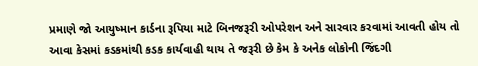પ્રમાણે જો આયુષ્માન કાર્ડના રૂપિયા માટે બિનજરૂરી ઓપરેશન અને સારવાર કરવામાં આવતી હોય તો આવા કેસમાં કડકમાંથી કડક કાર્યવાહી થાય તે જરૂરી છે કેમ કે અનેક લોકોની જિંદગી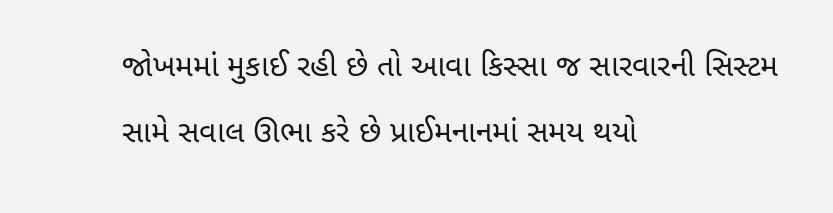જોખમમાં મુકાઈ રહી છે તો આવા કિસ્સા જ સારવારની સિસ્ટમ સામે સવાલ ઊભા કરે છે પ્રાઈમનાનમાં સમય થયો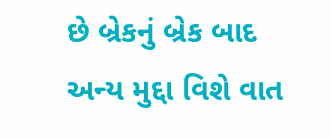છે બ્રેકનું બ્રેક બાદ અન્ય મુદ્દા વિશે વાત